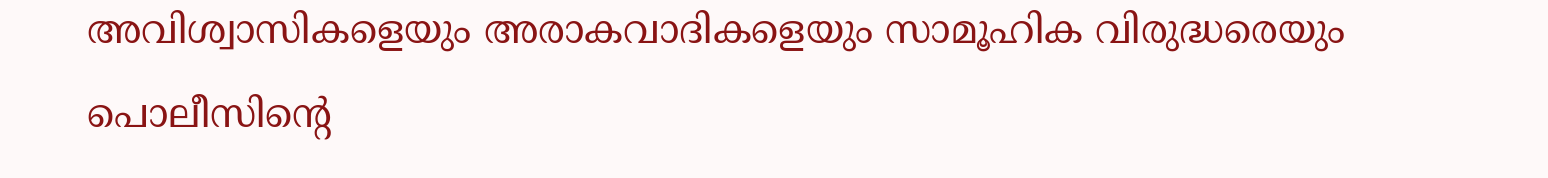അവിശ്വാസികളെയും അരാകവാദികളെയും സാമൂഹിക വിരുദ്ധരെയും പൊലീസിന്‍റെ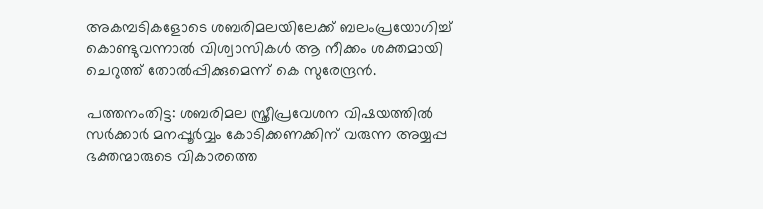അകമ്പടികളോടെ ശബരിമലയിലേക്ക് ബലംപ്രയോഗിച്ച് കൊണ്ടുവന്നാല്‍ വിശ്വാസികള്‍ ആ നീക്കം ശക്തമായി ചെറുത്ത് തോല്‍പ്പിക്കുമെന്ന് കെ സുരേന്ദ്രന്‍.

പത്തനംതിട്ട: ശബരിമല സ്ത്രീപ്രവേശന വിഷയത്തില്‍ സര്‍ക്കാര്‍ മനപ്പൂര്‍വ്വം കോടിക്കണക്കിന് വരുന്ന അയ്യപ്പ ഭക്തന്മാരുടെ വികാരത്തെ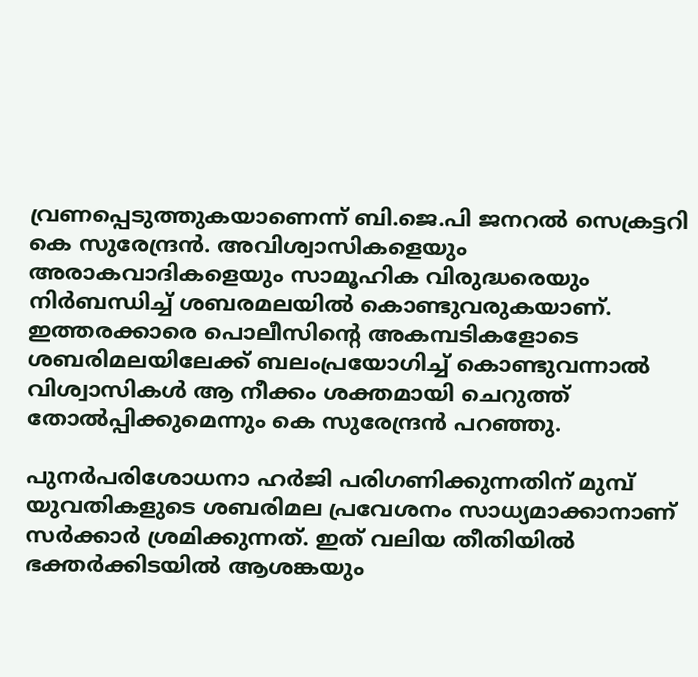വ്രണപ്പെടുത്തുകയാണെന്ന് ബി.ജെ.പി ജനറല്‍ സെക്രട്ടറി കെ സുരേന്ദ്രന്‍. അവിശ്വാസികളെയും അരാകവാദികളെയും സാമൂഹിക വിരുദ്ധരെയും നിര്‍ബന്ധിച്ച് ശബരമലയില്‍ കൊണ്ടുവരുകയാണ്. ഇത്തരക്കാരെ പൊലീസിന്‍റെ അകമ്പടികളോടെ ശബരിമലയിലേക്ക് ബലംപ്രയോഗിച്ച് കൊണ്ടുവന്നാല്‍ വിശ്വാസികള്‍ ആ നീക്കം ശക്തമായി ചെറുത്ത് തോല്‍പ്പിക്കുമെന്നും കെ സുരേന്ദ്രന്‍ പറഞ്ഞു.

പുനര്‍പരിശോധനാ ഹര്‍ജി പരിഗണിക്കുന്നതിന് മുമ്പ് യുവതികളുടെ ശബരിമല പ്രവേശനം സാധ്യമാക്കാനാണ് സര്‍ക്കാര്‍ ശ്രമിക്കുന്നത്. ഇത് വലിയ തീതിയില്‍ ഭക്തര്‍ക്കിടയില്‍ ആശങ്കയും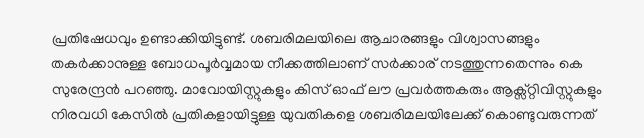പ്രതിഷേധവും ഉണ്ടാക്കിയിട്ടുണ്ട്. ശബരിമലയിലെ ആചാരങ്ങളും വിശ്വാസങ്ങളും തകര്‍ക്കാനുള്ള ബോധപൂര്‍വ്വമായ നീക്കത്തിലാണ് സര്‍ക്കാര് നടത്തുന്നതെന്നും കെ സുരേന്ദ്രന്‍ പറഞ്ഞു. മാവോയിസ്റ്റുകളും കിസ് ഓഫ് ലൗ പ്രവര്‍ത്തകരും ആക്സ്റ്റിവിസ്റ്റുകളും നിരവധി കേസില്‍ പ്രതികളായിട്ടുള്ള യുവതികളെ ശബരിമലയിലേക്ക് കൊണ്ടുവരുന്നത്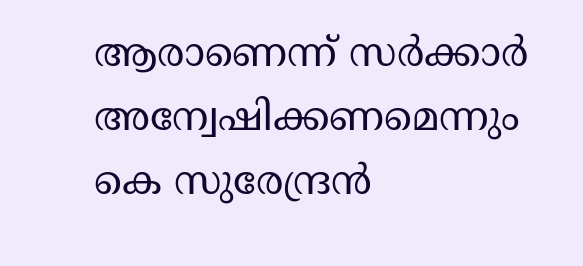ആരാണെന്ന് സര്‍ക്കാര്‍ അന്വേഷിക്കണമെന്നും കെ സുരേന്ദ്രന്‍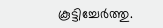കൂട്ടിച്ചേര്‍ത്തു.